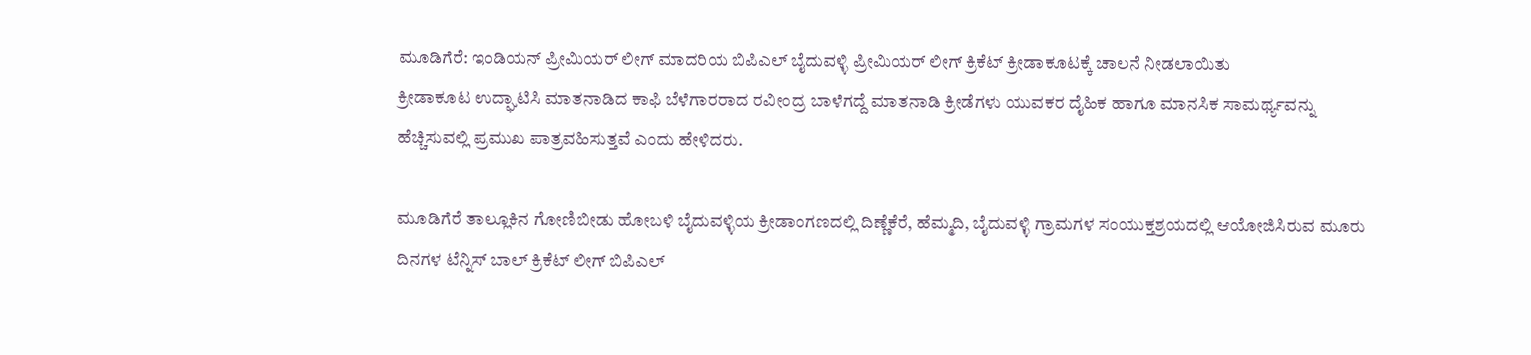ಮೂಡಿಗೆರೆ: ಇಂಡಿಯನ್ ಪ್ರೀಮಿಯರ್ ಲೀಗ್ ಮಾದರಿಯ ಬಿಪಿಎಲ್ ಬೈದುವಳ್ಳಿ ಪ್ರೀಮಿಯರ್ ಲೀಗ್ ಕ್ರಿಕೆಟ್ ಕ್ರೀಡಾಕೂಟಕ್ಕೆ ಚಾಲನೆ ನೀಡಲಾಯಿತು
ಕ್ರೀಡಾಕೂಟ ಉದ್ಘಾಟಿಸಿ ಮಾತನಾಡಿದ ಕಾಫಿ ಬೆಳೆಗಾರರಾದ ರವೀಂದ್ರ ಬಾಳೆಗದ್ದೆ ಮಾತನಾಡಿ ಕ್ರೀಡೆಗಳು ಯುವಕರ ದೈಹಿಕ ಹಾಗೂ ಮಾನಸಿಕ ಸಾಮರ್ಥ್ಯವನ್ನು ಹೆಚ್ಚಿಸುವಲ್ಲಿ ಪ್ರಮುಖ ಪಾತ್ರವಹಿಸುತ್ತವೆ ಎಂದು ಹೇಳಿದರು.

ಮೂಡಿಗೆರೆ ತಾಲ್ಲೂಕಿನ ಗೋಣಿಬೀಡು ಹೋಬಳಿ ಬೈದುವಳ್ಳಿಯ ಕ್ರೀಡಾಂಗಣದಲ್ಲಿ ದಿಣ್ಣೆಕೆರೆ, ಹೆಮ್ಮದಿ, ಬೈದುವಳ್ಳಿ ಗ್ರಾಮಗಳ ಸಂಯುಕ್ತಶ್ರಯದಲ್ಲಿ ಆಯೋಜಿಸಿರುವ ಮೂರು ದಿನಗಳ ಟೆನ್ನಿಸ್ ಬಾಲ್ ಕ್ರಿಕೆಟ್ ಲೀಗ್ ಬಿಪಿಎಲ್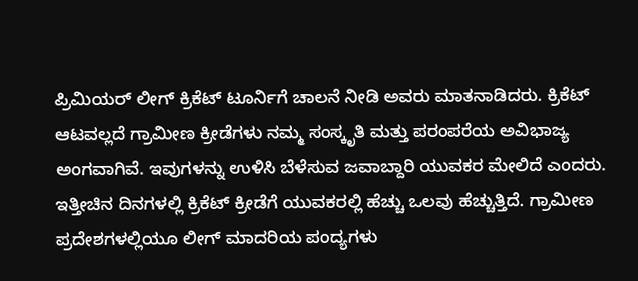ಪ್ರಿಮಿಯರ್ ಲೀಗ್ ಕ್ರಿಕೆಟ್ ಟೂರ್ನಿಗೆ ಚಾಲನೆ ನೀಡಿ ಅವರು ಮಾತನಾಡಿದರು. ಕ್ರಿಕೆಟ್ ಆಟವಲ್ಲದೆ ಗ್ರಾಮೀಣ ಕ್ರೀಡೆಗಳು ನಮ್ಮ ಸಂಸ್ಕೃತಿ ಮತ್ತು ಪರಂಪರೆಯ ಅವಿಭಾಜ್ಯ ಅಂಗವಾಗಿವೆ. ಇವುಗಳನ್ನು ಉಳಿಸಿ ಬೆಳೆಸುವ ಜವಾಬ್ದಾರಿ ಯುವಕರ ಮೇಲಿದೆ ಎಂದರು.
ಇತ್ತೀಚಿನ ದಿನಗಳಲ್ಲಿ ಕ್ರಿಕೆಟ್ ಕ್ರೀಡೆಗೆ ಯುವಕರಲ್ಲಿ ಹೆಚ್ಚು ಒಲವು ಹೆಚ್ಚುತ್ತಿದೆ. ಗ್ರಾಮೀಣ ಪ್ರದೇಶಗಳಲ್ಲಿಯೂ ಲೀಗ್ ಮಾದರಿಯ ಪಂದ್ಯಗಳು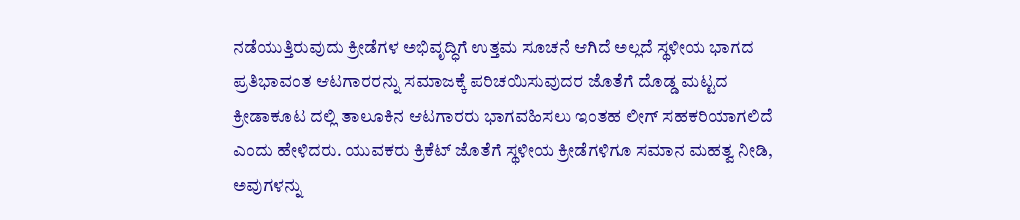ನಡೆಯುತ್ತಿರುವುದು ಕ್ರೀಡೆಗಳ ಅಭಿವೃದ್ಧಿಗೆ ಉತ್ತಮ ಸೂಚನೆ ಆಗಿದೆ ಅಲ್ಲದೆ ಸ್ಥಳೀಯ ಭಾಗದ ಪ್ರತಿಭಾವಂತ ಆಟಗಾರರನ್ನು ಸಮಾಜಕ್ಕೆ ಪರಿಚಯಿಸುವುದರ ಜೊತೆಗೆ ದೊಡ್ಡ ಮಟ್ಟದ ಕ್ರೀಡಾಕೂಟ ದಲ್ಲಿ ತಾಲೂಕಿನ ಆಟಗಾರರು ಭಾಗವಹಿಸಲು ಇಂತಹ ಲೀಗ್ ಸಹಕರಿಯಾಗಲಿದೆ ಎಂದು ಹೇಳಿದರು. ಯುವಕರು ಕ್ರಿಕೆಟ್ ಜೊತೆಗೆ ಸ್ಥಳೀಯ ಕ್ರೀಡೆಗಳಿಗೂ ಸಮಾನ ಮಹತ್ವ ನೀಡಿ, ಅವುಗಳನ್ನು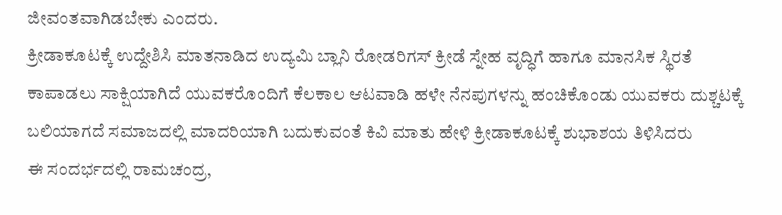ಜೀವಂತವಾಗಿಡಬೇಕು ಎಂದರು.
ಕ್ರೀಡಾಕೂಟಕ್ಕೆ ಉದ್ದೇಶಿಸಿ ಮಾತನಾಡಿದ ಉದ್ಯಮಿ ಬ್ಲಾನಿ ರೋಡರಿಗಸ್ ಕ್ರೀಡೆ ಸ್ನೇಹ ವೃದ್ಧಿಗೆ ಹಾಗೂ ಮಾನಸಿಕ ಸ್ಥಿರತೆ ಕಾಪಾಡಲು ಸಾಕ್ಷಿಯಾಗಿದೆ ಯುವಕರೊಂದಿಗೆ ಕೆಲಕಾಲ ಆಟವಾಡಿ ಹಳೇ ನೆನಪುಗಳನ್ನು ಹಂಚಿಕೊಂಡು ಯುವಕರು ದುಶ್ಚಟಕ್ಕೆ ಬಲಿಯಾಗದೆ ಸಮಾಜದಲ್ಲಿ ಮಾದರಿಯಾಗಿ ಬದುಕುವಂತೆ ಕಿವಿ ಮಾತು ಹೇಳಿ ಕ್ರೀಡಾಕೂಟಕ್ಕೆ ಶುಭಾಶಯ ತಿಳಿಸಿದರು
ಈ ಸಂದರ್ಭದಲ್ಲಿ ರಾಮಚಂದ್ರ,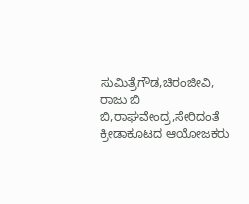ಸುಮಿತ್ರೆಗೌಡ,ಚಿರಂಜೀವಿ,
ರಾಜು ಬಿ ಬಿ,ರಾಘವೇಂದ್ರ,ಸೇರಿದಂತೆ ಕ್ರೀಡಾಕೂಟದ ಆಯೋಜಕರು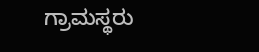ಗ್ರಾಮಸ್ಥರು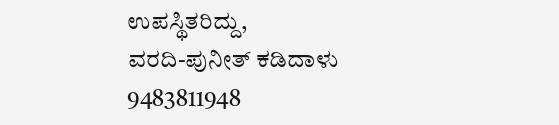ಉಪಸ್ಥಿತರಿದ್ದು,
ವರದಿ-ಪುನೀತ್ ಕಡಿದಾಳು
9483811948